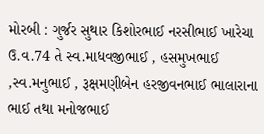મોરબી : ગુર્જર સુથાર કિશોરભાઈ નરસીભાઈ ખારેચા ઉ.વ.74 તે સ્વ.માધવજીભાઈ , હસમુખભાઈ ,સ્વ.મનુભાઈ , રૂક્ષમણીબેન હરજીવનભાઈ ભાલારાના ભાઈ તથા મનોજભાઈ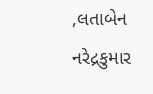,લતાબેન નરેદ્રકુમાર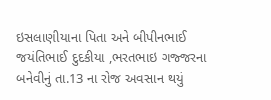ઇસલાણીયાના પિતા અને બીપીનભાઈ જયંતિભાઈ દુદકીયા ,ભરતભાઇ ગજ્જરના બનેવીનું તા.13 ના રોજ અવસાન થયું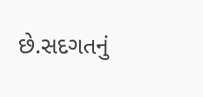છે.સદગતનું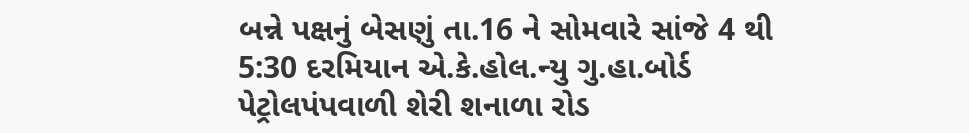બન્ને પક્ષનું બેસણું તા.16 ને સોમવારે સાંજે 4 થી 5:30 દરમિયાન એ.કે.હોલ.ન્યુ ગુ.હા.બોર્ડ પેટ્રોલપંપવાળી શેરી શનાળા રોડ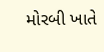મોરબી ખાતે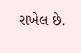રાખેલ છે.